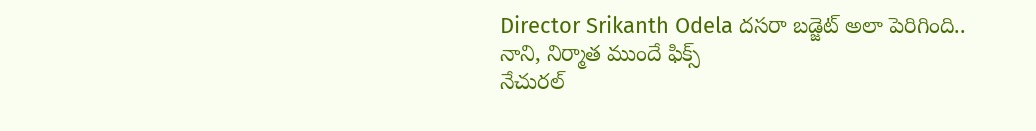Director Srikanth Odela దసరా బడ్జెట్ అలా పెరిగింది.. నాని, నిర్మాత ముందే ఫిక్స్
నేచురల్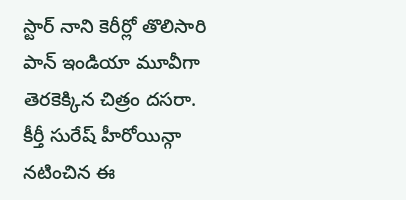స్టార్ నాని కెరీర్లో తొలిసారి పాన్ ఇండియా మూవీగా తెరకెక్కిన చిత్రం దసరా. కీర్తీ సురేష్ హీరోయిన్గా నటించిన ఈ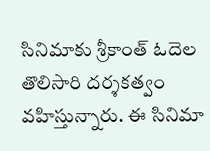సినిమాకు శ్రీకాంత్ ఓదెల తొలిసారి దర్శకత్వం వహిస్తున్నారు. ఈ సినిమా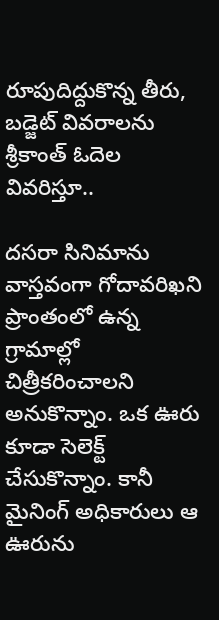రూపుదిద్దుకొన్న తీరు, బడ్జెట్ వివరాలను శ్రీకాంత్ ఓదెల వివరిస్తూ..

దసరా సినిమాను వాస్తవంగా గోదావరిఖని ప్రాంతంలో ఉన్న గ్రామాల్లో చిత్రీకరించాలని అనుకొన్నాం. ఒక ఊరు కూడా సెలెక్ట్ చేసుకొన్నాం. కానీ మైనింగ్ అధికారులు ఆ ఊరును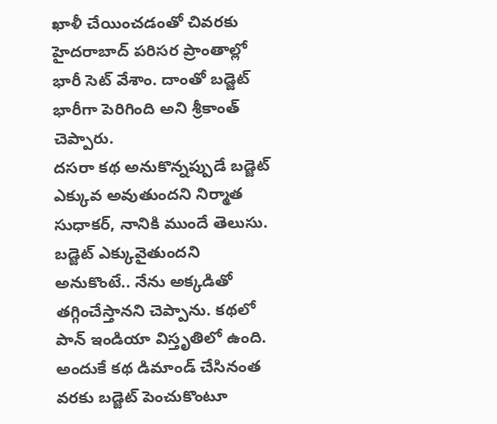ఖాళీ చేయించడంతో చివరకు హైదరాబాద్ పరిసర ప్రాంతాల్లో భారీ సెట్ వేశాం. దాంతో బడ్జెట్ భారీగా పెరిగింది అని శ్రీకాంత్ చెప్పారు.
దసరా కథ అనుకొన్నప్పుడే బడ్జెట్ ఎక్కువ అవుతుందని నిర్మాత సుధాకర్, నానికి ముందే తెలుసు. బడ్జెట్ ఎక్కువైతుందని అనుకొంటే.. నేను అక్కడితో తగ్గించేస్తానని చెప్పాను. కథలో పాన్ ఇండియా విస్తృతిలో ఉంది. అందుకే కథ డిమాండ్ చేసినంత వరకు బడ్జెట్ పెంచుకొంటూ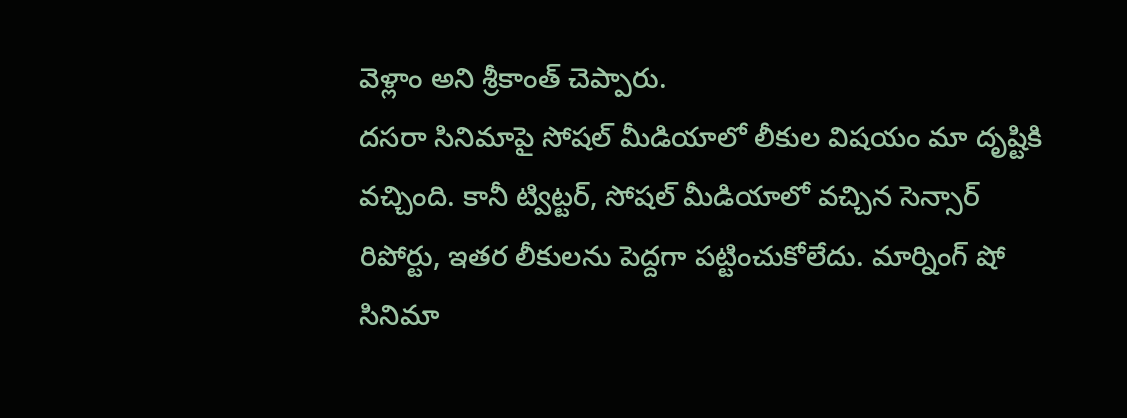వెళ్లాం అని శ్రీకాంత్ చెప్పారు.
దసరా సినిమాపై సోషల్ మీడియాలో లీకుల విషయం మా దృష్టికి వచ్చింది. కానీ ట్విట్టర్, సోషల్ మీడియాలో వచ్చిన సెన్సార్ రిపోర్టు, ఇతర లీకులను పెద్దగా పట్టించుకోలేదు. మార్నింగ్ షో సినిమా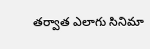తర్వాత ఎలాగు సినిమా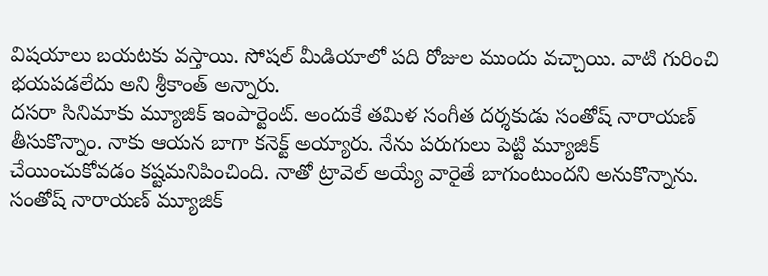విషయాలు బయటకు వస్తాయి. సోషల్ మీడియాలో పది రోజుల ముందు వచ్చాయి. వాటి గురించి భయపడలేదు అని శ్రీకాంత్ అన్నారు.
దసరా సినిమాకు మ్యూజిక్ ఇంపార్టెంట్. అందుకే తమిళ సంగీత దర్శకుడు సంతోష్ నారాయణ్ తీసుకొన్నాం. నాకు ఆయన బాగా కనెక్ట్ అయ్యారు. నేను పరుగులు పెట్టి మ్యూజిక్ చేయించుకోవడం కష్టమనిపించింది. నాతో ట్రావెల్ అయ్యే వారైతే బాగుంటుందని అనుకొన్నాను. సంతోష్ నారాయణ్ మ్యూజిక్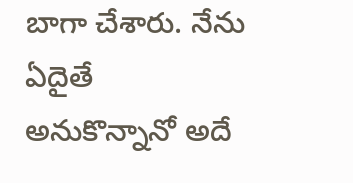బాగా చేశారు. నేను ఏదైతే అనుకొన్నానో అదే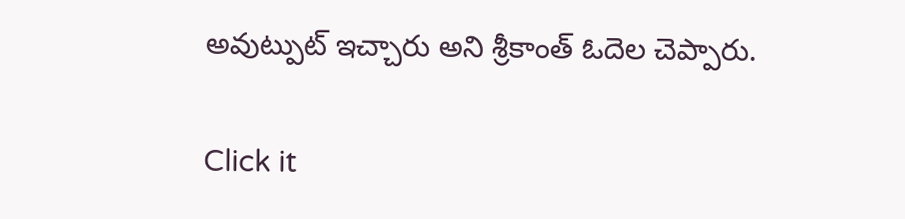అవుట్పుట్ ఇచ్చారు అని శ్రీకాంత్ ఓదెల చెప్పారు.


Click it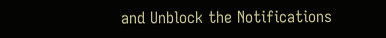and Unblock the Notifications